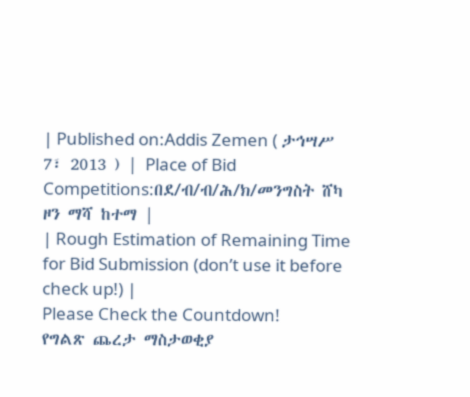| Published on:Addis Zemen ( ታኅሣሥ 7፣ 2013 ) | Place of Bid Competitions:በደ/ብ/ብ/ሕ/ክ/መንግስት ሸካ ዞን ማሻ ከተማ |
| Rough Estimation of Remaining Time for Bid Submission (don’t use it before check up!) |
Please Check the Countdown!
የግልጽ ጨረታ ማስታወቂያ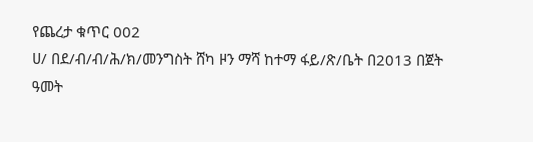የጨረታ ቁጥር 002
ሀ/ በደ/ብ/ብ/ሕ/ክ/መንግስት ሸካ ዞን ማሻ ከተማ ፋይ/ጽ/ቤት በ2013 በጀት ዓመት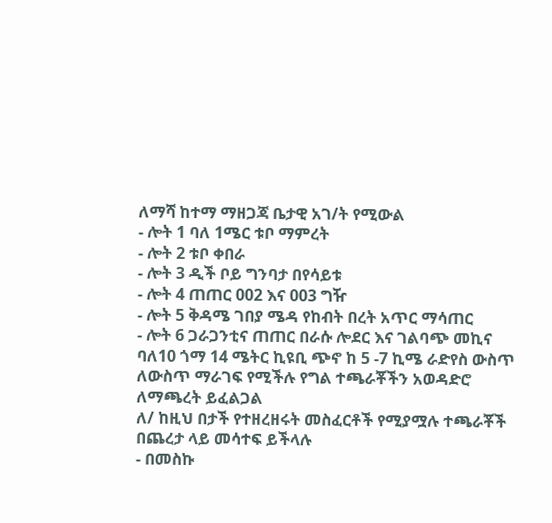ለማሻ ከተማ ማዘጋጃ ቤታዊ አገ/ት የሚውል
- ሎት 1 ባለ 1ሜር ቱቦ ማምረት
- ሎት 2 ቱቦ ቀበራ
- ሎት 3 ዲች ቦይ ግንባታ በየሳይቱ
- ሎት 4 ጠጠር 002 እና 003 ግዥ
- ሎት 5 ቅዳሜ ገበያ ሜዳ የከብት በረት አጥር ማሳጠር
- ሎት 6 ጋራጋንቲና ጠጠር በራሱ ሎደር እና ገልባጭ መኪና ባለ10 ጎማ 14 ሜትር ኪዩቢ ጭኖ ከ 5 -7 ኪሜ ራድየስ ውስጥ ለውስጥ ማራገፍ የሚችሉ የግል ተጫራቾችን አወዳድሮ ለማጫረት ይፈልጋል
ለ/ ከዚህ በታች የተዘረዘሩት መስፈርቶች የሚያሟሉ ተጫራቾች በጨረታ ላይ መሳተፍ ይችላሉ
- በመስኩ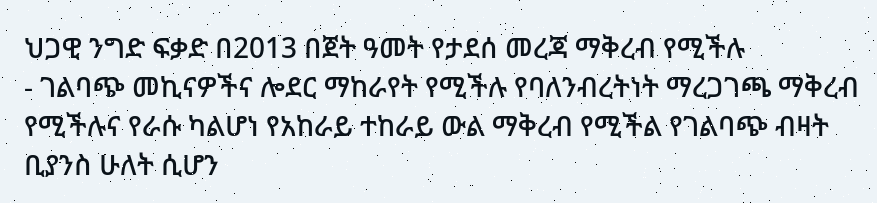ህጋዊ ንግድ ፍቃድ በ2013 በጀት ዓመት የታደሰ መረጃ ማቅረብ የሚችሉ
- ገልባጭ መኪናዎችና ሎደር ማከራየት የሚችሉ የባለንብረትነት ማረጋገጫ ማቅረብ የሚችሉና የራሱ ካልሆነ የአከራይ ተከራይ ውል ማቅረብ የሚችል የገልባጭ ብዛት ቢያንስ ሁለት ሲሆን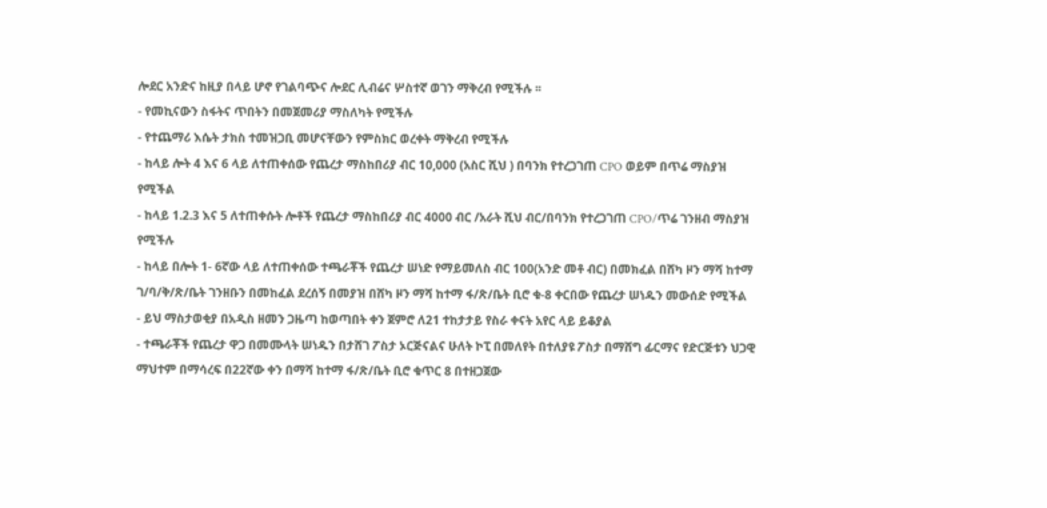ሎደር አንድና ከዚያ በላይ ሆኖ የገልባጭና ሎደር ሊብሬና ሦስተኛ ወገን ማቅረብ የሚችሉ ፡፡
- የመኪናውን ስፋትና ጥበትን በመጀመሪያ ማስለካት የሚችሉ
- የተጨማሪ እሴት ታክስ ተመዝጋቢ መሆናቸውን የምስክር ወረቀት ማቅረብ የሚችሉ
- ከላይ ሎት 4 እና 6 ላይ ለተጠቀሰው የጨረታ ማስከበሪያ ብር 10,000 (አስር ሺህ ) በባንክ የተረጋገጠ CPO ወይም በጥሬ ማስያዝ የሚችል
- ከላይ 1.2.3 እና 5 ለተጠቀሱት ሎቶች የጨረታ ማስከበሪያ ብር 4000 ብር /አራት ሺህ ብር/በባንክ የተረጋገጠ CPO/ጥሬ ገንዘብ ማስያዝ የሚችሉ
- ከላይ በሎት 1- 6ኛው ላይ ለተጠቀሰው ተጫራቾች የጨረታ ሠነድ የማይመለስ ብር 100(አንድ መቶ ብር) በመክፈል በሸካ ዞን ማሻ ከተማ ገ/ባ/ቅ/ጽ/ቤት ገንዘቡን በመከፈል ደረሰኝ በመያዝ በሸካ ዞን ማሻ ከተማ ፋ/ጽ/ቤት ቢሮ ቁ-8 ቀርበው የጨረታ ሠነዱን መውሰድ የሚችል
- ይህ ማስታወቂያ በአዲስ ዘመን ጋዜጣ ከወጣበት ቀን ጀምሮ ለ21 ተከታታይ የስራ ቀናት አየር ላይ ይቆያል
- ተጫራቾች የጨረታ ዋጋ በመሙላት ሠነዱን በታሸገ ፖስታ ኦርጅናልና ሁለት ኮፒ በመለየት በተለያዩ ፖስታ በማሸግ ፊርማና የድርጅቱን ህጋዊ ማህተም በማሳረፍ በ22ኛው ቀን በማሻ ከተማ ፋ/ጽ/ቤት ቢሮ ቁጥር 8 በተዘጋጀው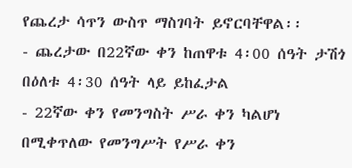የጨረታ ሳጥን ውስጥ ማስገባት ይኖርባቸዋል፡፡
- ጨረታው በ22ኛው ቀን ከጠዋቱ 4፡00 ሰዓት ታሽጎ በዕለቱ 4፡30 ሰዓት ላይ ይከፈታል
- 22ኛው ቀን የመንግስት ሥራ ቀን ካልሆነ በሚቀጥለው የመንግሥት የሥራ ቀን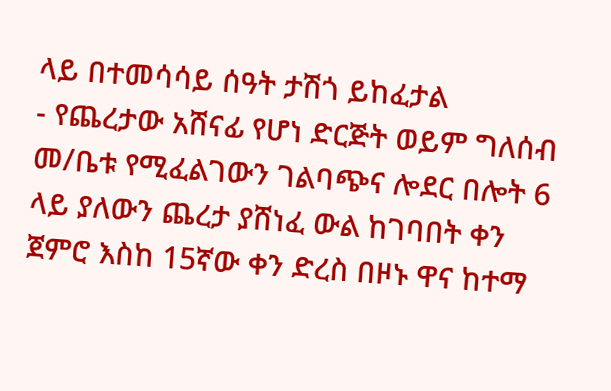ላይ በተመሳሳይ ሰዓት ታሽጎ ይከፈታል
- የጨረታው አሸናፊ የሆነ ድርጅት ወይም ግለሰብ መ/ቤቱ የሚፈልገውን ገልባጭና ሎደር በሎት 6 ላይ ያለውን ጨረታ ያሸነፈ ውል ከገባበት ቀን ጀምሮ እስከ 15ኛው ቀን ድረስ በዞኑ ዋና ከተማ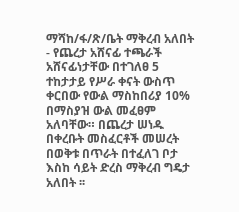ማሻከ/ፋ/ጽ/ቤት ማቅረብ አለበት
- የጨረታ አሸናፊ ተጫራች አሸናፊነታቸው በተገለፀ 5 ተከታታይ የሥራ ቀናት ውስጥ ቀርበው የውል ማስከበሪያ 10% በማስያዝ ውል መፈፀም አለባቸው። በጨረታ ሠነዱ በቀረቡት መስፈርቶች መሠረት በወቅቱ በጥራት በተፈለገ ቦታ እስከ ሳይት ድረስ ማቅረብ ግዴታ አለበት ፡፡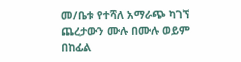መ/ቤቱ የተሻለ አማራጭ ካገኘ ጨረታውን ሙሉ በሙሉ ወይም በከፊል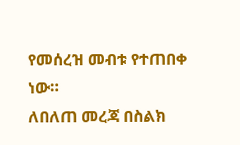የመሰረዝ መብቱ የተጠበቀ ነው።
ለበለጠ መረጃ በስልክ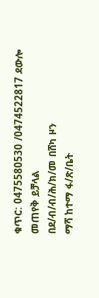ቁጥር: 0475580530 /0474522817 ደውሎ መጠየቅ ይቻላል
በደ/ብ/ብ/ሕ/ክ/መ በሸካ ዞን
ማሻ ከተማ ፋ/ጽ/ቤት